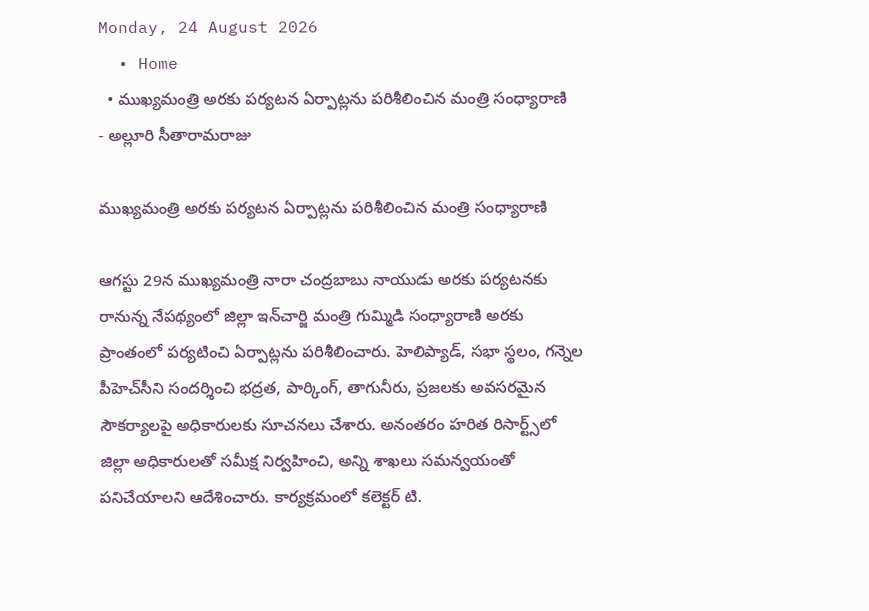Monday, 24 August 2026
  • Home
  • ముఖ్యమంత్రి అరకు పర్యటన ఏర్పాట్లను పరిశీలించిన మంత్రి సంధ్యారాణి
- అల్లూరి సీతారామరాజు

ముఖ్యమంత్రి అరకు పర్యటన ఏర్పాట్లను పరిశీలించిన మంత్రి సంధ్యారాణి

ఆగస్టు 29న ముఖ్యమంత్రి నారా చంద్రబాబు నాయుడు అరకు పర్యటనకు రానున్న నేపథ్యంలో జిల్లా ఇన్‌చార్జి మంత్రి గుమ్మిడి సంధ్యారాణి అరకు ప్రాంతంలో పర్యటించి ఏర్పాట్లను పరిశీలించారు. హెలిప్యాడ్, సభా స్థలం, గన్నెల పీహెచ్‌సీని సందర్శించి భద్రత, పార్కింగ్, తాగునీరు, ప్రజలకు అవసరమైన సౌకర్యాలపై అధికారులకు సూచనలు చేశారు. అనంతరం హరిత రిసార్ట్స్‌లో జిల్లా అధికారులతో సమీక్ష నిర్వహించి, అన్ని శాఖలు సమన్వయంతో పనిచేయాలని ఆదేశించారు. కార్యక్రమంలో కలెక్టర్‌ టి.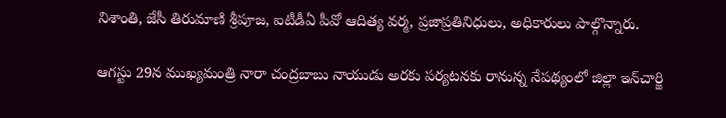నిశాంతి, జేసీ తిరుమాణి శ్రీపూజ, ఐటీడీఏ పీవో ఆదిత్య వర్మ, ప్రజాప్రతినిధులు, అధికారులు పాల్గొన్నారు.

ఆగస్టు 29న ముఖ్యమంత్రి నారా చంద్రబాబు నాయుడు అరకు పర్యటనకు రానున్న నేపథ్యంలో జిల్లా ఇన్‌చార్జి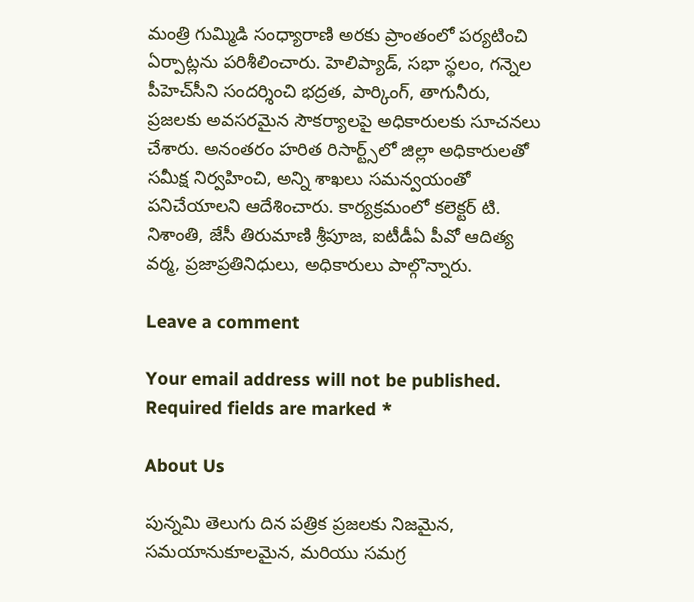మంత్రి గుమ్మిడి సంధ్యారాణి అరకు ప్రాంతంలో పర్యటించి ఏర్పాట్లను పరిశీలించారు. హెలిప్యాడ్, సభా స్థలం, గన్నెల పీహెచ్‌సీని సందర్శించి భద్రత, పార్కింగ్, తాగునీరు, ప్రజలకు అవసరమైన సౌకర్యాలపై అధికారులకు సూచనలు చేశారు. అనంతరం హరిత రిసార్ట్స్‌లో జిల్లా అధికారులతో సమీక్ష నిర్వహించి, అన్ని శాఖలు సమన్వయంతో పనిచేయాలని ఆదేశించారు. కార్యక్రమంలో కలెక్టర్‌ టి. నిశాంతి, జేసీ తిరుమాణి శ్రీపూజ, ఐటీడీఏ పీవో ఆదిత్య వర్మ, ప్రజాప్రతినిధులు, అధికారులు పాల్గొన్నారు.

Leave a comment

Your email address will not be published. Required fields are marked *

About Us

పున్నమి తెలుగు దిన పత్రిక ప్రజలకు నిజమైన, సమయానుకూలమైన, మరియు సమగ్ర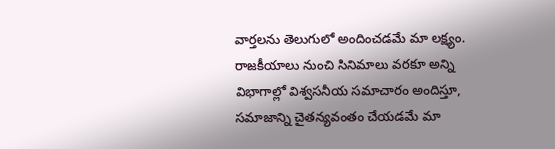వార్తలను తెలుగులో అందించడమే మా లక్ష్యం.
రాజకీయాలు నుంచి సినిమాలు వరకూ అన్ని విభాగాల్లో విశ్వసనీయ సమాచారం అందిస్తూ, సమాజాన్ని చైతన్యవంతం చేయడమే మా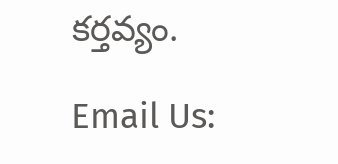కర్తవ్యం.

Email Us: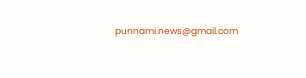punnami.news@gmail.com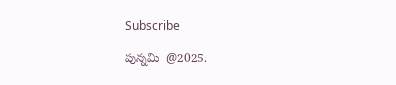Subscribe

పున్నమి  @2025.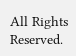All Rights Reserved.